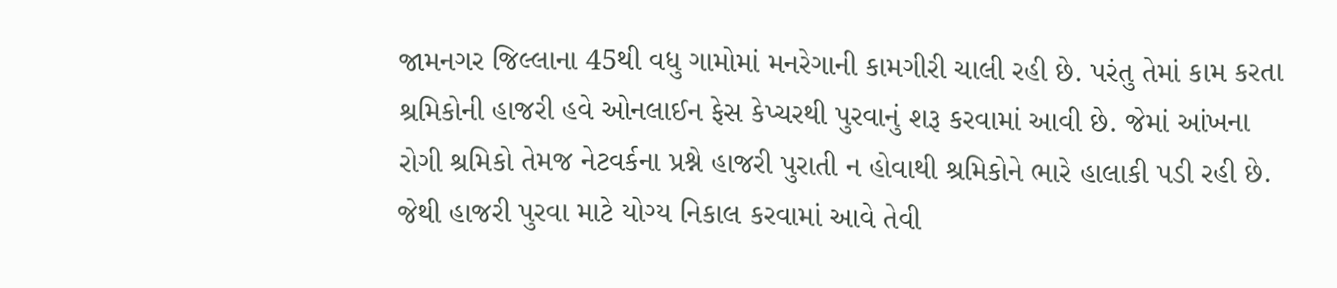જામનગર જિલ્લાના 45થી વધુ ગામોમાં મનરેગાની કામગીરી ચાલી રહી છે. પરંતુ તેમાં કામ કરતા શ્રમિકોની હાજરી હવે ઓનલાઈન ફેસ કેપ્ચરથી પુરવાનું શરૂ કરવામાં આવી છે. જેમાં આંખના રોગી શ્રમિકો તેમજ નેટવર્કના પ્રશ્ને હાજરી પુરાતી ન હોવાથી શ્રમિકોને ભારે હાલાકી પડી રહી છે. જેથી હાજરી પુરવા માટે યોગ્ય નિકાલ કરવામાં આવે તેવી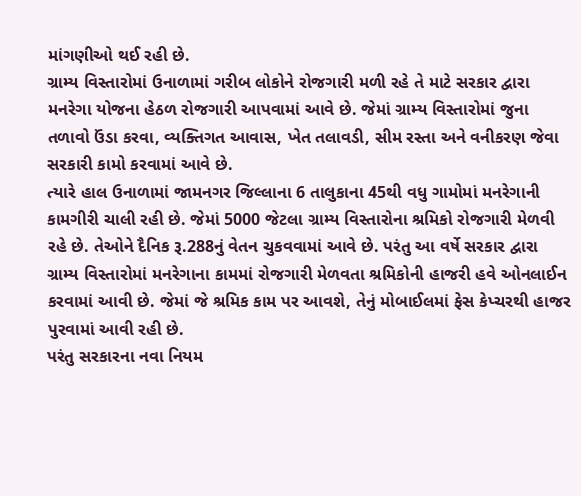માંગણીઓ થઈ રહી છે.
ગ્રામ્ય વિસ્તારોમાં ઉનાળામાં ગરીબ લોકોને રોજગારી મળી રહે તે માટે સરકાર દ્વારા મનરેગા યોજના હેઠળ રોજગારી આપવામાં આવે છે. જેમાં ગ્રામ્ય વિસ્તારોમાં જુના તળાવો ઉંડા કરવા, વ્યક્તિગત આવાસ, ખેત તલાવડી, સીમ રસ્તા અને વનીકરણ જેવા સરકારી કામો કરવામાં આવે છે.
ત્યારે હાલ ઉનાળામાં જામનગર જિલ્લાના 6 તાલુકાના 45થી વધુ ગામોમાં મનરેગાની કામગીરી ચાલી રહી છે. જેમાં 5000 જેટલા ગ્રામ્ય વિસ્તારોના શ્રમિકો રોજગારી મેળવી રહે છે. તેઓને દૈનિક રૂ.288નું વેતન ચુકવવામાં આવે છે. પરંતુ આ વર્ષે સરકાર દ્વારા ગ્રામ્ય વિસ્તારોમાં મનરેગાના કામમાં રોજગારી મેળવતા શ્રમિકોની હાજરી હવે ઓનલાઈન કરવામાં આવી છે. જેમાં જે શ્રમિક કામ પર આવશે, તેનું મોબાઈલમાં ફેસ કેપ્ચરથી હાજર પુરવામાં આવી રહી છે.
પરંતુ સરકારના નવા નિયમ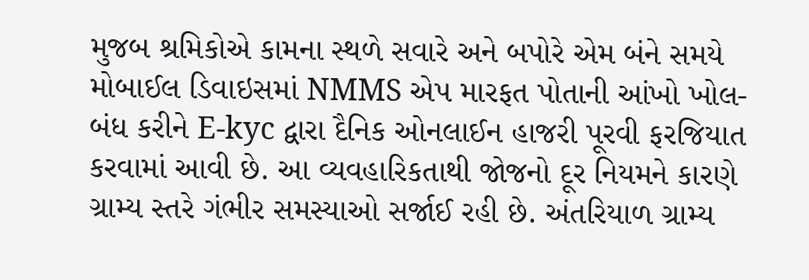મુજબ શ્રમિકોએ કામના સ્થળે સવારે અને બપોરે એમ બંને સમયે મોબાઈલ ડિવાઇસમાં NMMS એપ મારફત પોતાની આંખો ખોલ-બંધ કરીને E-kyc દ્વારા દૈનિક ઓનલાઈન હાજરી પૂરવી ફરજિયાત કરવામાં આવી છે. આ વ્યવહારિકતાથી જોજનો દૂર નિયમને કારણે ગ્રામ્ય સ્તરે ગંભીર સમસ્યાઓ સર્જાઈ રહી છે. અંતરિયાળ ગ્રામ્ય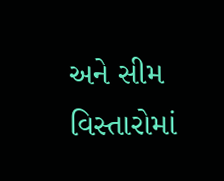અને સીમ વિસ્તારોમાં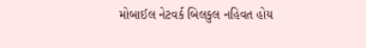મોબાઈલ નેટવર્ક બિલકુલ નહિવત હોય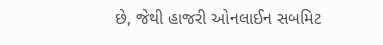છે, જેથી હાજરી ઓનલાઈન સબમિટ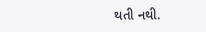થતી નથી.